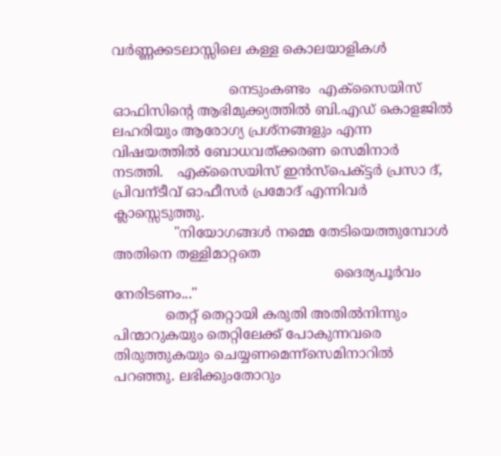വർണ്ണക്കടലാസ്സിലെ കള്ള കൊലയാളികൾ

                           നെടുംകണ്ടം  എക്സൈയിസ് ഓഫിസിന്റെ ആഭിമുക്ക്യത്തിൽ ബി.എഡ് കൊളജിൽ ലഹരിയും ആരോഗ്യ പ്രശ്നങ്ങളും എന്ന വിഷയത്തിൽ ബോധവത്ക്കരണ സെമിനാർ നടത്തി.   എക്സൈയിസ് ഇൻസ്പെക്ട്ടർ പ്രസാ ദ്‌, പ്രിവന്ടീവ് ഓഫീസർ പ്രമോദ്‌ എന്നിവർ ക്ലാസ്സെടുത്തു.
              "നിയോഗങ്ങൾ നമ്മെ തേടിയെത്തുമ്പോൾ അതിനെ തള്ളിമാറ്റതെ
                                                   ദൈര്യപൂർവം നേരിടണം..."
            തെറ്റ് തെറ്റായി കരുതി അതിൽനിന്നും പിന്മാറുകയും തെറ്റിലേക്ക് പോകുന്നവരെ തിരുത്തുകയും ചെയ്യണമെന്ന്സെമിനാറിൽ പറഞ്ഞു. ലഭിക്കുംതോറും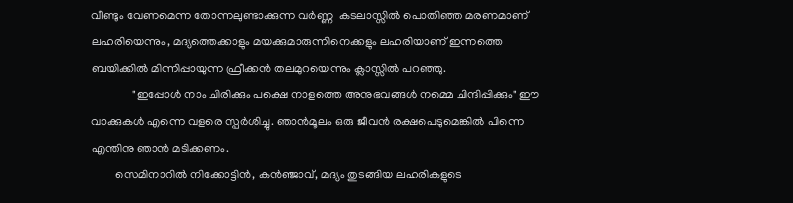വീണ്ടും വേണമെന്ന തോന്നലുണ്ടാക്കുന്ന വർണ്ണ  കടലാസ്സിൽ പൊതിഞ്ഞ മരണമാണ് ലഹരിയെന്നും, മദ്യത്തെക്കാളും മയക്കുമാരുന്നിനെക്കളും ലഹരിയാണ് ഇന്നത്തെ ബയിക്കിൽ മിന്നിപ്പായുന്ന ഫ്രീക്കൻ തലമുറയെന്നും ക്ലാസ്സിൽ പറഞ്ഞു.
              "ഇപ്പോൾ നാം ചിരിക്കും പക്ഷെ നാളത്തെ അനുഭവങ്ങൾ നമ്മെ ചിന്ദിപ്പിക്കും" ഈ വാക്കുകൾ എന്നെ വളരെ സ്പർശിച്ചു. ഞാൻമൂലം ഒരു ജീവൻ രക്ഷപെടുമെങ്കിൽ പിന്നെ എന്തിനു ഞാൻ മടിക്കണം.
        സെമിനാറിൽ നിക്കോട്ടിൻ, കൻഞ്ജാവ്, മദ്യം തുടങ്ങിയ ലഹരികളുടെ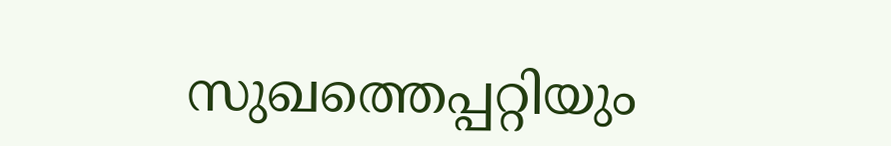സുഖത്തെപ്പറ്റിയും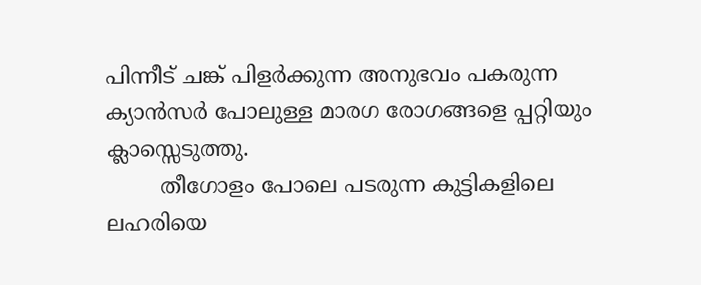പിന്നീട് ചങ്ക് പിളർക്കുന്ന അനുഭവം പകരുന്ന ക്യാൻസർ പോലുള്ള മാരഗ രോഗങ്ങളെ പ്പറ്റിയും ക്ലാസ്സെടുത്തു.
        തീഗോളം പോലെ പടരുന്ന കുട്ടികളിലെ ലഹരിയെ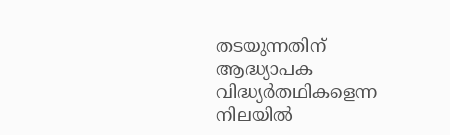തടയുന്നതിന് ആദ്ധ്യാപക വിദ്ധ്യർതഥികളെന്ന നിലയിൽ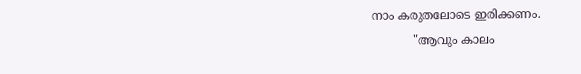നാം കരുതലോടെ ഇരിക്കണം.
           "ആവും കാലം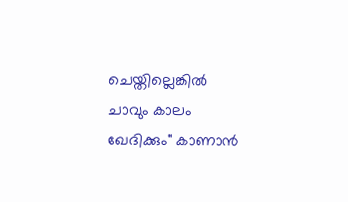ചെയ്തില്ലെങ്കിൽ ചാവും കാലം ഖേദിക്കും" കാണാൻ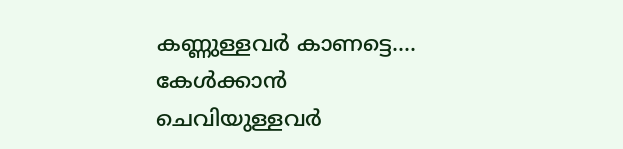കണ്ണുള്ളവർ കാണട്ടെ.... കേൾക്കാൻ ചെവിയുള്ളവർ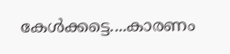കേൾക്കട്ടെ....കാരണം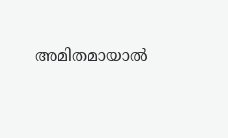അമിതമായാൽ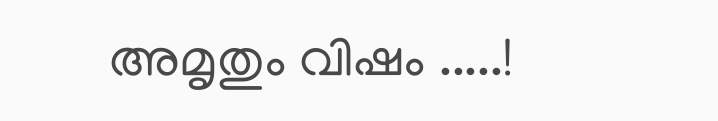അമൃതും വിഷം .....!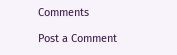Comments

Post a Comment